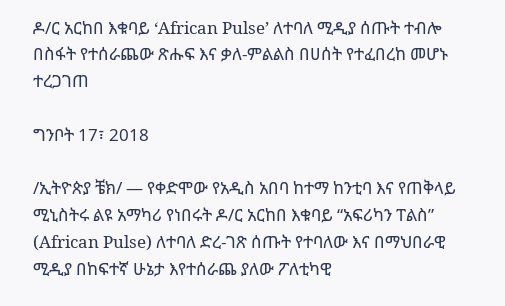ዶ/ር አርከበ እቁባይ ‘African Pulse’ ለተባለ ሚዲያ ሰጡት ተብሎ በስፋት የተሰራጨው ጽሑፍ እና ቃለ-ምልልስ በሀሰት የተፈበረከ መሆኑ ተረጋገጠ

ግንቦት 17፣ 2018

/ኢትዮጵያ ቼክ/ — የቀድሞው የአዲስ አበባ ከተማ ከንቲባ እና የጠቅላይ ሚኒስትሩ ልዩ አማካሪ የነበሩት ዶ/ር አርከበ እቁባይ “አፍሪካን ፐልስ” (African Pulse) ለተባለ ድረ-ገጽ ሰጡት የተባለው እና በማህበራዊ ሚዲያ በከፍተኛ ሁኔታ እየተሰራጨ ያለው ፖለቲካዊ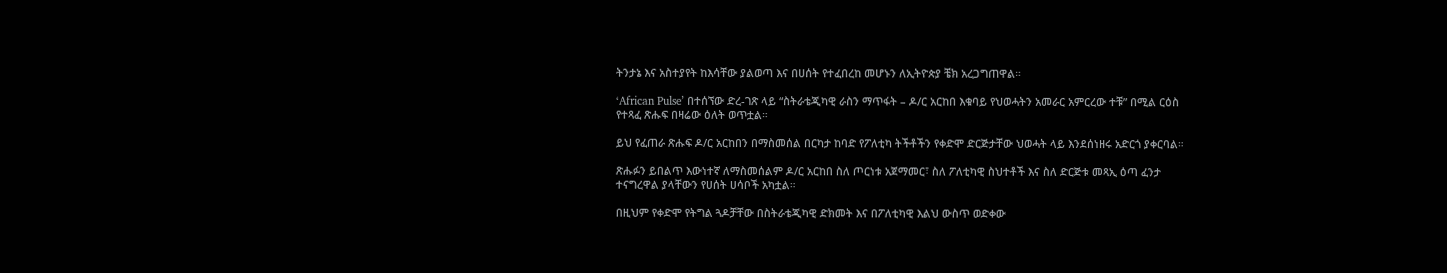ትንታኔ እና አስተያየት ከእሳቸው ያልወጣ እና በሀሰት የተፈበረከ መሆኑን ለኢትዮጵያ ቼክ አረጋግጠዋል።

‘African Pulse’ በተሰኘው ድረ-ገጽ ላይ “ስትራቴጂካዊ ራስን ማጥፋት – ዶ/ር አርከበ እቁባይ የህወሓትን አመራር አምርረው ተቹ” በሚል ርዕስ የተጻፈ ጽሑፍ በዛሬው ዕለት ወጥቷል።

ይህ የፈጠራ ጽሑፍ ዶ/ር አርከበን በማስመሰል በርካታ ከባድ የፖለቲካ ትችቶችን የቀድሞ ድርጅታቸው ህወሓት ላይ እንደሰነዘሩ አድርጎ ያቀርባል።

ጽሑፉን ይበልጥ እውነተኛ ለማስመሰልም ዶ/ር አርከበ ስለ ጦርነቱ አጀማመር፣ ስለ ፖለቲካዊ ስህተቶች እና ስለ ድርጅቱ መጻኢ ዕጣ ፈንታ ተናግረዋል ያላቸውን የሀሰት ሀሳቦች አካቷል።

በዚህም የቀድሞ የትግል ጓዶቻቸው በስትራቴጂካዊ ድክመት እና በፖለቲካዊ እልህ ውስጥ ወድቀው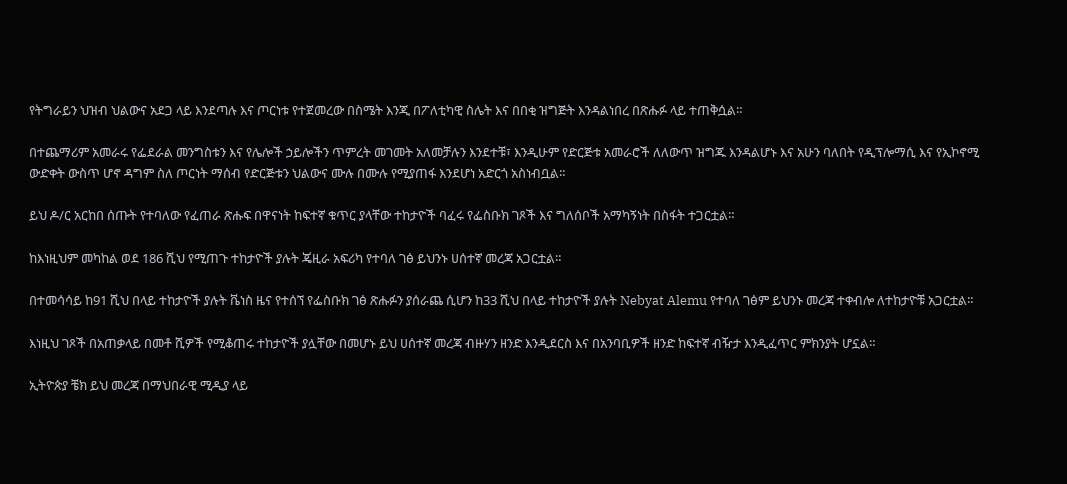የትግራይን ህዝብ ህልውና አደጋ ላይ እንደጣሉ እና ጦርነቱ የተጀመረው በስሜት እንጂ በፖለቲካዊ ስሌት እና በበቂ ዝግጅት እንዳልነበረ በጽሑፉ ላይ ተጠቅሷል።

በተጨማሪም አመራሩ የፌደራል መንግስቱን እና የሌሎች ኃይሎችን ጥምረት መገመት አለመቻሉን እንደተቹ፣ እንዲሁም የድርጅቱ አመራሮች ለለውጥ ዝግጁ እንዳልሆኑ እና አሁን ባለበት የዲፕሎማሲ እና የኢኮኖሚ ውድቀት ውስጥ ሆኖ ዳግም ስለ ጦርነት ማሰብ የድርጅቱን ህልውና ሙሉ በሙሉ የሚያጠፋ እንደሆነ አድርጎ አስነብቧል።

ይህ ዶ/ር አርከበ ሰጡት የተባለው የፈጠራ ጽሑፍ በዋናነት ከፍተኛ ቁጥር ያላቸው ተከታዮች ባፈሩ የፌስቡክ ገጾች እና ግለሰቦች አማካኝነት በስፋት ተጋርቷል።

ከእነዚህም መካከል ወደ 186 ሺህ የሚጠጉ ተከታዮች ያሉት ጄዚራ አፍሪካ የተባለ ገፅ ይህንኑ ሀሰተኛ መረጃ አጋርቷል።

በተመሳሳይ ከ91 ሺህ በላይ ተከታዮች ያሉት ቬነስ ዜና የተሰኘ የፌስቡክ ገፅ ጽሑፉን ያሰራጨ ሲሆን ከ33 ሺህ በላይ ተከታዮች ያሉት Nebyat Alemu የተባለ ገፅም ይህንኑ መረጃ ተቀብሎ ለተከታዮቹ አጋርቷል።

እነዚህ ገጾች በአጠቃላይ በመቶ ሺዎች የሚቆጠሩ ተከታዮች ያሏቸው በመሆኑ ይህ ሀሰተኛ መረጃ ብዙሃን ዘንድ እንዲደርስ እና በአንባቢዎች ዘንድ ከፍተኛ ብዥታ እንዲፈጥር ምክንያት ሆኗል።

ኢትዮጵያ ቼክ ይህ መረጃ በማህበራዊ ሚዲያ ላይ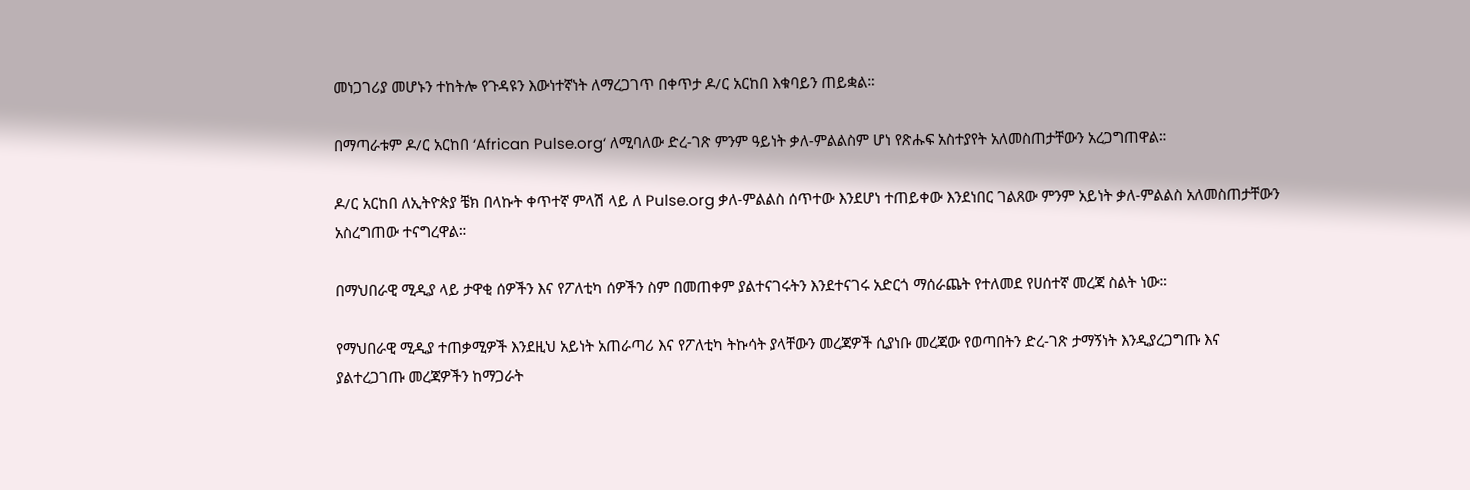መነጋገሪያ መሆኑን ተከትሎ የጉዳዩን እውነተኛነት ለማረጋገጥ በቀጥታ ዶ/ር አርከበ እቁባይን ጠይቋል።

በማጣራቱም ዶ/ር አርከበ ‘African Pulse.org‘ ለሚባለው ድረ-ገጽ ምንም ዓይነት ቃለ-ምልልስም ሆነ የጽሑፍ አስተያየት አለመስጠታቸውን አረጋግጠዋል።

ዶ/ር አርከበ ለኢትዮጵያ ቼክ በላኩት ቀጥተኛ ምላሽ ላይ ለ Pulse.org ቃለ-ምልልስ ሰጥተው እንደሆነ ተጠይቀው እንደነበር ገልጸው ምንም አይነት ቃለ-ምልልስ አለመስጠታቸውን አስረግጠው ተናግረዋል።

በማህበራዊ ሚዲያ ላይ ታዋቂ ሰዎችን እና የፖለቲካ ሰዎችን ስም በመጠቀም ያልተናገሩትን እንደተናገሩ አድርጎ ማሰራጨት የተለመደ የሀሰተኛ መረጃ ስልት ነው።

የማህበራዊ ሚዲያ ተጠቃሚዎች እንደዚህ አይነት አጠራጣሪ እና የፖለቲካ ትኩሳት ያላቸውን መረጃዎች ሲያነቡ መረጃው የወጣበትን ድረ-ገጽ ታማኝነት እንዲያረጋግጡ እና ያልተረጋገጡ መረጃዎችን ከማጋራት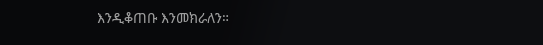እንዲቆጠቡ እንመክራለን።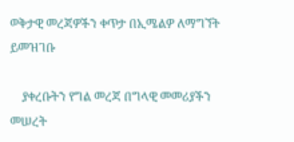ወቅታዊ መረጃዎችን ቀጥታ በኢሜልዎ ለማግኘት ይመዝገቡ

    ያቀረቡትን የግል መረጃ በግላዊ መመሪያችን መሠረት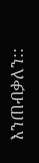እንጠብቃለን::